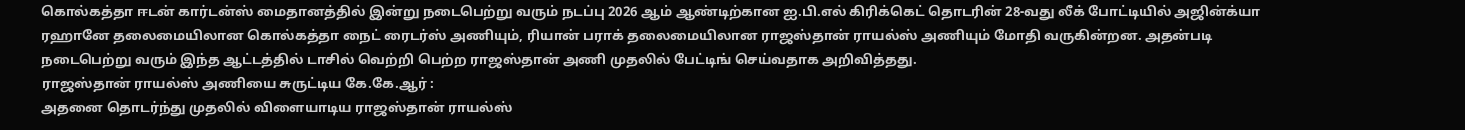கொல்கத்தா ஈடன் கார்டன்ஸ் மைதானத்தில் இன்று நடைபெற்று வரும் நடப்பு 2026 ஆம் ஆண்டிற்கான ஐ.பி.எல் கிரிக்கெட் தொடரின் 28-வது லீக் போட்டியில் அஜின்க்யா ரஹானே தலைமையிலான கொல்கத்தா நைட் ரைடர்ஸ் அணியும், ரியான் பராக் தலைமையிலான ராஜஸ்தான் ராயல்ஸ் அணியும் மோதி வருகின்றன. அதன்படி நடைபெற்று வரும் இந்த ஆட்டத்தில் டாசில் வெற்றி பெற்ற ராஜஸ்தான் அணி முதலில் பேட்டிங் செய்வதாக அறிவித்தது.
ராஜஸ்தான் ராயல்ஸ் அணியை சுருட்டிய கே.கே.ஆர் :
அதனை தொடர்ந்து முதலில் விளையாடிய ராஜஸ்தான் ராயல்ஸ்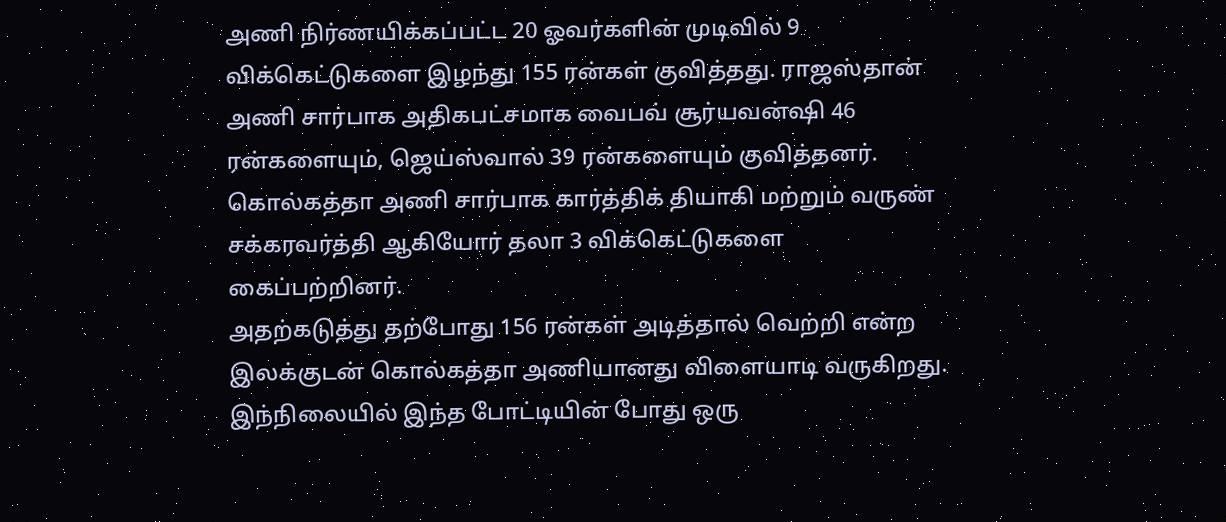அணி நிர்ணயிக்கப்பட்ட 20 ஓவர்களின் முடிவில் 9 விக்கெட்டுகளை இழந்து 155 ரன்கள் குவித்தது. ராஜஸ்தான் அணி சார்பாக அதிகபட்சமாக வைபவ் சூர்யவன்ஷி 46 ரன்களையும், ஜெய்ஸ்வால் 39 ரன்களையும் குவித்தனர். கொல்கத்தா அணி சார்பாக கார்த்திக் தியாகி மற்றும் வருண் சக்கரவர்த்தி ஆகியோர் தலா 3 விக்கெட்டுகளை கைப்பற்றினர்.
அதற்கடுத்து தற்போது 156 ரன்கள் அடித்தால் வெற்றி என்ற இலக்குடன் கொல்கத்தா அணியானது விளையாடி வருகிறது. இந்நிலையில் இந்த போட்டியின் போது ஒரு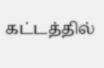கட்டத்தில்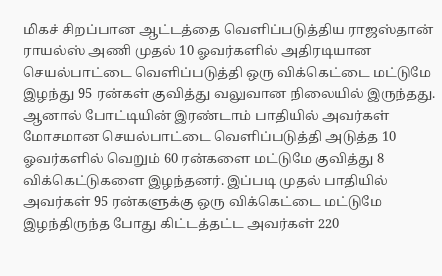மிகச் சிறப்பான ஆட்டத்தை வெளிப்படுத்திய ராஜஸ்தான் ராயல்ஸ் அணி முதல் 10 ஓவர்களில் அதிரடியான செயல்பாட்டை வெளிப்படுத்தி ஒரு விக்கெட்டை மட்டுமே இழந்து 95 ரன்கள் குவித்து வலுவான நிலையில் இருந்தது.
ஆனால் போட்டியின் இரண்டாம் பாதியில் அவர்கள் மோசமான செயல்பாட்டை வெளிப்படுத்தி அடுத்த 10 ஓவர்களில் வெறும் 60 ரன்களை மட்டுமே குவித்து 8 விக்கெட்டுகளை இழந்தனர். இப்படி முதல் பாதியில் அவர்கள் 95 ரன்களுக்கு ஒரு விக்கெட்டை மட்டுமே இழந்திருந்த போது கிட்டத்தட்ட அவர்கள் 220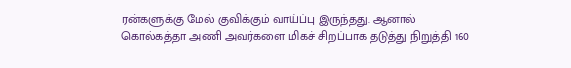ரன்களுக்கு மேல் குவிக்கும் வாய்ப்பு இருந்தது. ஆனால் கொல்கத்தா அணி அவர்களை மிகச் சிறப்பாக தடுத்து நிறுத்தி 160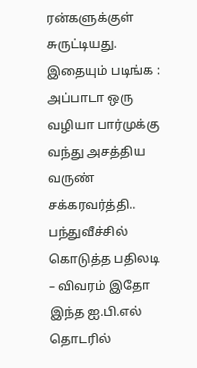ரன்களுக்குள் சுருட்டியது.
இதையும் படிங்க : அப்பாடா ஒரு வழியா பார்முக்கு வந்து அசத்திய வருண் சக்கரவர்த்தி.. பந்துவீச்சில் கொடுத்த பதிலடி – விவரம் இதோ
இந்த ஐ.பி.எல் தொடரில்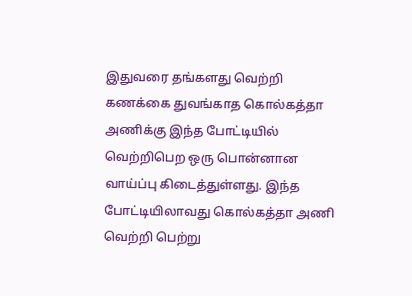இதுவரை தங்களது வெற்றி கணக்கை துவங்காத கொல்கத்தா அணிக்கு இந்த போட்டியில் வெற்றிபெற ஒரு பொன்னான வாய்ப்பு கிடைத்துள்ளது. இந்த போட்டியிலாவது கொல்கத்தா அணி வெற்றி பெற்று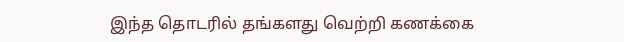இந்த தொடரில் தங்களது வெற்றி கணக்கை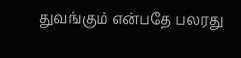துவங்கும் என்பதே பலரது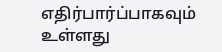எதிர்பார்ப்பாகவும் உள்ளது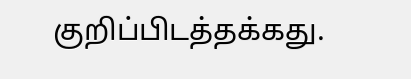குறிப்பிடத்தக்கது.